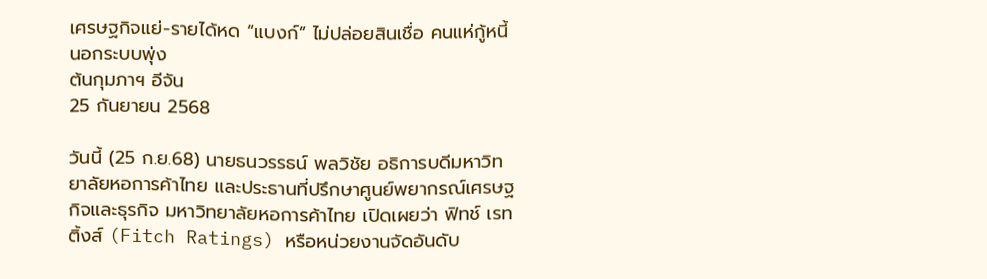เศรษฐกิจแย่-รายได้หด “แบงก์” ไม่ปล่อยสินเชื่อ คนแห่กู้หนี้นอกระบบพุ่ง
ต้นกุมภาฯ อีจัน
25 กันยายน 2568

วันนี้ (25 ก.ย.68) นายธนวรรธน์ พลวิชัย อธิการบดีมหาวิทยาลัยหอการค้าไทย และประธานที่ปรึกษาศูนย์พยากรณ์เศรษฐกิจและธุรกิจ มหาวิทยาลัยหอการค้าไทย เปิดเผยว่า ฟิทช์ เรทติ้งส์ (Fitch Ratings) หรือหน่วยงานจัดอันดับ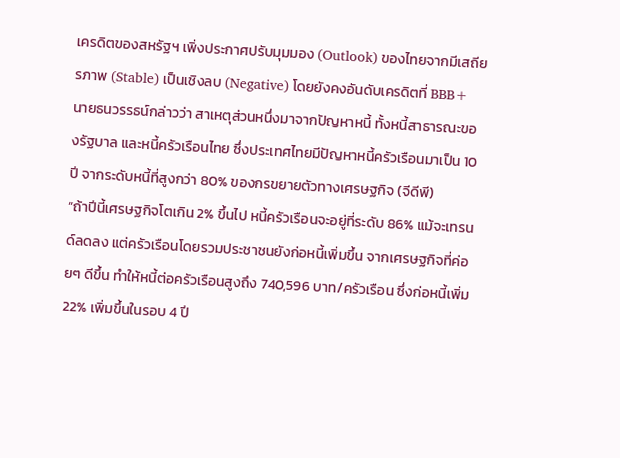เครดิตของสหรัฐฯ เพิ่งประกาศปรับมุมมอง (Outlook) ของไทยจากมีเสถียรภาพ (Stable) เป็นเชิงลบ (Negative) โดยยังคงอันดับเครดิตที่ BBB+
นายธนวรรธน์กล่าวว่า สาเหตุส่วนหนึ่งมาจากปัญหาหนี้ ทั้งหนี้สาธารณะของรัฐบาล และหนี้ครัวเรือนไทย ซึ่งประเทศไทยมีปัญหาหนี้ครัวเรือนมาเป็น 10 ปี จากระดับหนี้ที่สูงกว่า 80% ของกรขยายตัวทางเศรษฐกิจ (จีดีพี)
“ถ้าปีนี้เศรษฐกิจโตเกิน 2% ขึ้นไป หนี้ครัวเรือนจะอยู่ที่ระดับ 86% แม้จะเทรนด์ลดลง แต่ครัวเรือนโดยรวมประชาชนยังก่อหนี้เพิ่มขึ้น จากเศรษฐกิจที่ค่อยๆ ดีขึ้น ทำให้หนี้ต่อครัวเรือนสูงถึง 740,596 บาท/ครัวเรือน ซึ่งก่อหนี้เพิ่ม 22% เพิ่มขึ้นในรอบ 4 ปี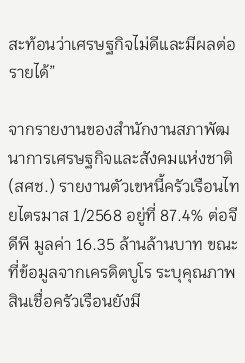สะท้อนว่าเศรษฐกิจไม่ดีและมีผลต่อรายได้”

จากรายงานของสำนักงานสภาพัฒนาการเศรษฐกิจและสังคมแห่งชาติ (สศช.) รายงานตัวเขหนี้ครัวเรือนไทยไตรมาส 1/2568 อยู่ที่ 87.4% ต่อจีดีพี มูลค่า 16.35 ล้านล้านบาท ขณะที่ข้อมูลจากเครดิตบูโร ระบุคุณภาพสินเชื่อครัวเรือนยังมี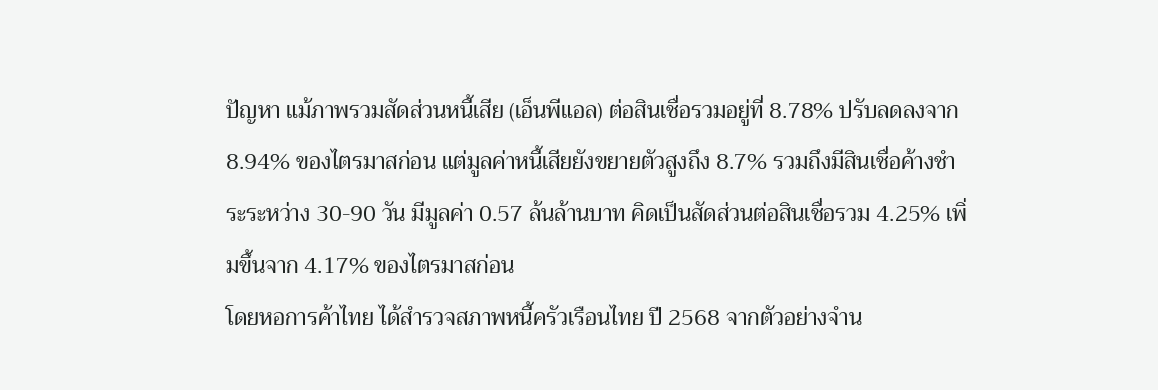ปัญหา แม้ภาพรวมสัดส่วนหนี้เสีย (เอ็นพีแอล) ต่อสินเชื่อรวมอยู่ที่ 8.78% ปรับลดลงจาก 8.94% ของไตรมาสก่อน แต่มูลค่าหนี้เสียยังขยายตัวสูงถึง 8.7% รวมถึงมีสินเชื่อค้างชำระระหว่าง 30-90 วัน มีมูลค่า 0.57 ล้นล้านบาท คิดเป็นสัดส่วนต่อสินเชื่อรวม 4.25% เพิ่มขึ้นจาก 4.17% ของไตรมาสก่อน
โดยหอการค้าไทย ได้สำรวจสภาพหนี้ครัวเรือนไทย ปี 2568 จากตัวอย่างจำน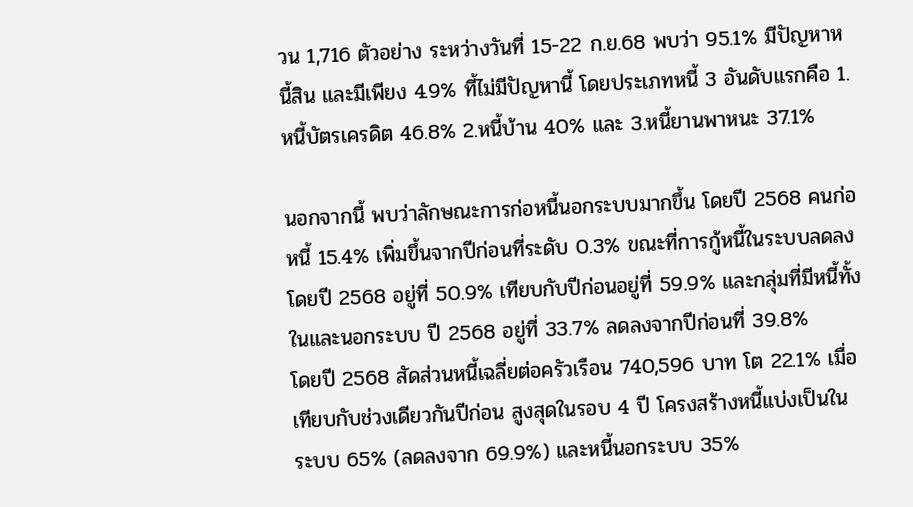วน 1,716 ตัวอย่าง ระหว่างวันที่ 15-22 ก.ย.68 พบว่า 95.1% มีปัญหาหนี้สิน และมีเพียง 4.9% ที้ไม่มีปัญหานี้ โดยประเภทหนี้ 3 อันดับแรกคือ 1.หนี้บัตรเครดิต 46.8% 2.หนี้บ้าน 40% และ 3.หนี้ยานพาหนะ 37.1%

นอกจากนี้ พบว่าลักษณะการก่อหนี้นอกระบบมากขึ้น โดยปี 2568 คนก่อหนี้ 15.4% เพิ่มขึ้นจากปีก่อนที่ระดับ 0.3% ขณะที่การกู้หนี้ในระบบลดลง โดยปี 2568 อยู่ที่ 50.9% เทียบกับปีก่อนอยู่ที่ 59.9% และกลุ่มที่มีหนี้ทั้งในและนอกระบบ ปี 2568 อยู่ที่ 33.7% ลดลงจากปีก่อนที่ 39.8%
โดยปี 2568 สัดส่วนหนี้เฉลี่ยต่อครัวเรือน 740,596 บาท โต 22.1% เมื่อเทียบกับช่วงเดียวกันปีก่อน สูงสุดในรอบ 4 ปี โครงสร้างหนี้แบ่งเป็นในระบบ 65% (ลดลงจาก 69.9%) และหนี้นอกระบบ 35%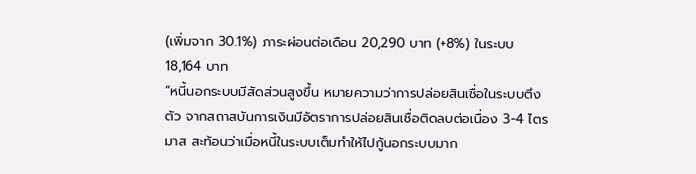(เพิ่มจาก 30.1%) ภาระผ่อนต่อเดือน 20,290 บาท (+8%) ในระบบ 18,164 บาท
“หนี้นอกระบบมีสัดส่วนสูงขึ้น หมายความว่าการปล่อยสินเชื่อในระบบตึงตัว จากสถาสบันการเงินมีอัตราการปล่อยสินเชื่อติดลบต่อเนื่อง 3-4 ไตรมาส สะท้อนว่าเมื่อหนี้ในระบบเต็มทำให้ไปกู้นอกระบบมาก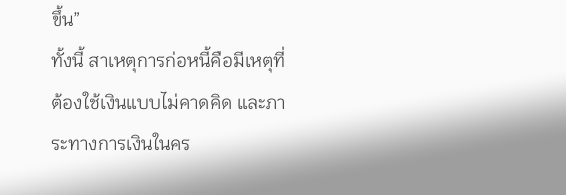ขึ้น”
ทั้งนี้ สาเหตุการก่อหนี้คือมีเหตุที่ต้องใช้เงินแบบไม่คาดคิด และภาระทางการเงินในคร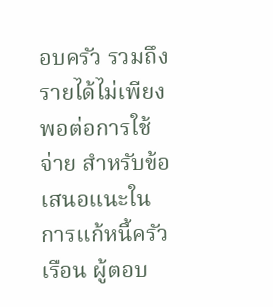อบครัว รวมถึงรายได้ไม่เพียงพอต่อการใช้จ่าย สำหรับข้อเสนอแนะในการแก้หนี้ครัวเรือน ผู้ตอบ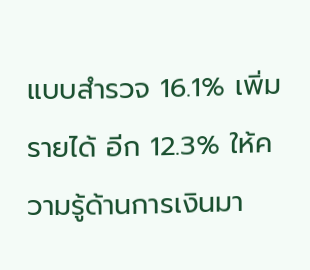แบบสำรวจ 16.1% เพิ่มรายได้ อีก 12.3% ให้ความรู้ด้านการเงินมา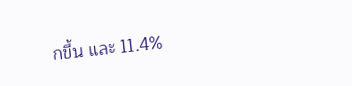กขึ้น และ 11.4%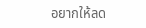อยากให้ลด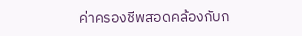ค่าครองชีพสอดคล้องกับก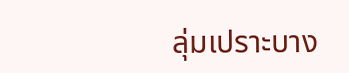ลุ่มเปราะบาง